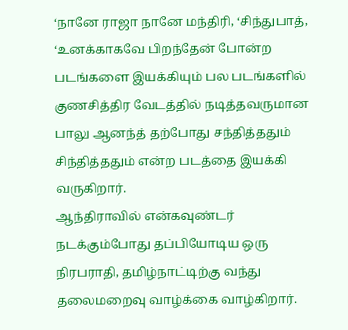‘நானே ராஜா நானே மந்திரி, ‘சிந்துபாத், ‘உனக்காகவே பிறந்தேன் போன்ற படங்களை இயக்கியும் பல படங்களில் குணசித்திர வேடத்தில் நடித்தவருமான பாலு ஆனந்த் தற்போது சந்தித்ததும் சிந்தித்ததும் என்ற படத்தை இயக்கி வருகிறார்.
ஆந்திராவில் என்கவுண்டர் நடக்கும்போது தப்பியோடிய ஒரு நிரபராதி, தமிழ்நாட்டிற்கு வந்து தலைமறைவு வாழ்க்கை வாழ்கிறார்.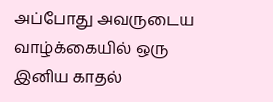அப்போது அவருடைய வாழ்க்கையில் ஒரு இனிய காதல்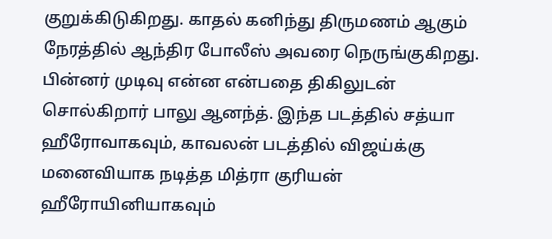குறுக்கிடுகிறது. காதல் கனிந்து திருமணம் ஆகும் நேரத்தில் ஆந்திர போலீஸ் அவரை நெருங்குகிறது. பின்னர் முடிவு என்ன என்பதை திகிலுடன் சொல்கிறார் பாலு ஆனந்த். இந்த படத்தில் சத்யா ஹீரோவாகவும், காவலன் படத்தில் விஜய்க்கு மனைவியாக நடித்த மித்ரா குரியன் ஹீரோயினியாகவும்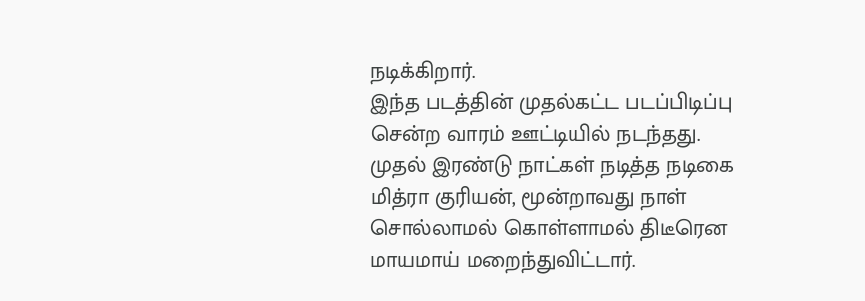நடிக்கிறார்.
இந்த படத்தின் முதல்கட்ட படப்பிடிப்பு சென்ற வாரம் ஊட்டியில் நடந்தது. முதல் இரண்டு நாட்கள் நடித்த நடிகை மித்ரா குரியன், மூன்றாவது நாள் சொல்லாமல் கொள்ளாமல் திடீரென மாயமாய் மறைந்துவிட்டார்.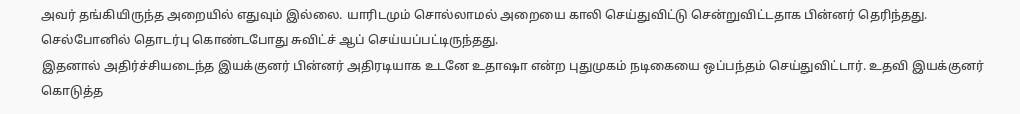அவர் தங்கியிருந்த அறையில் எதுவும் இல்லை. யாரிடமும் சொல்லாமல் அறையை காலி செய்துவிட்டு சென்றுவிட்டதாக பின்னர் தெரிந்தது. செல்போனில் தொடர்பு கொண்டபோது சுவிட்ச் ஆப் செய்யப்பட்டிருந்தது.
இதனால் அதிர்ச்சியடைந்த இயக்குனர் பின்னர் அதிரடியாக உடனே உதாஷா என்ற புதுமுகம் நடிகையை ஒப்பந்தம் செய்துவிட்டார். உதவி இயக்குனர் கொடுத்த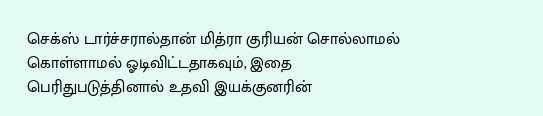செக்ஸ் டார்ச்சரால்தான் மித்ரா குரியன் சொல்லாமல் கொள்ளாமல் ஓடிவிட்டதாகவும், இதை பெரிதுபடுத்தினால் உதவி இயக்குனரின்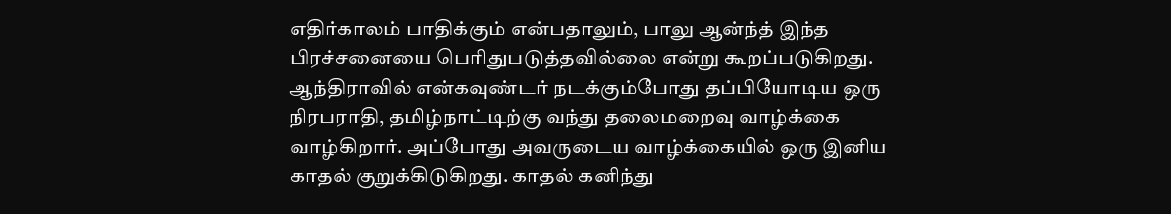எதிர்காலம் பாதிக்கும் என்பதாலும், பாலு ஆன்ந்த் இந்த பிரச்சனையை பெரிதுபடுத்தவில்லை என்று கூறப்படுகிறது.
ஆந்திராவில் என்கவுண்டர் நடக்கும்போது தப்பியோடிய ஒரு நிரபராதி, தமிழ்நாட்டிற்கு வந்து தலைமறைவு வாழ்க்கை வாழ்கிறார். அப்போது அவருடைய வாழ்க்கையில் ஒரு இனிய காதல் குறுக்கிடுகிறது. காதல் கனிந்து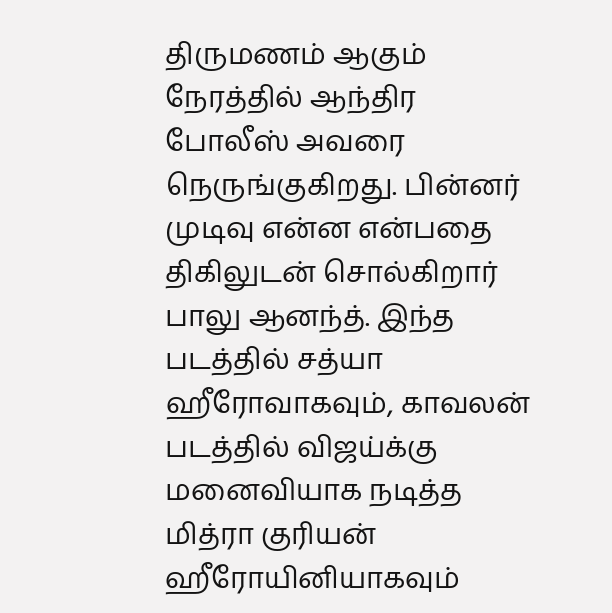திருமணம் ஆகும் நேரத்தில் ஆந்திர போலீஸ் அவரை நெருங்குகிறது. பின்னர் முடிவு என்ன என்பதை திகிலுடன் சொல்கிறார் பாலு ஆனந்த். இந்த படத்தில் சத்யா ஹீரோவாகவும், காவலன் படத்தில் விஜய்க்கு மனைவியாக நடித்த மித்ரா குரியன் ஹீரோயினியாகவும்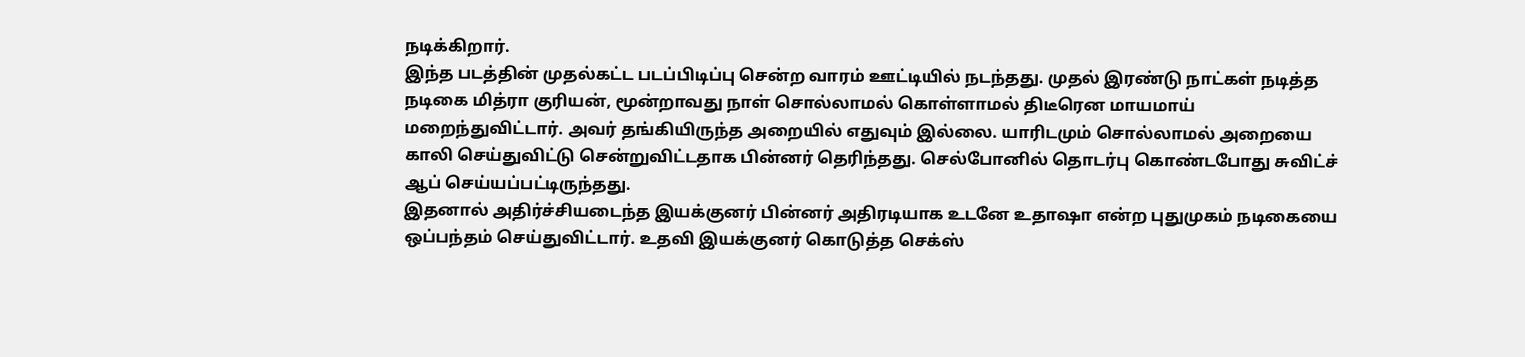நடிக்கிறார்.
இந்த படத்தின் முதல்கட்ட படப்பிடிப்பு சென்ற வாரம் ஊட்டியில் நடந்தது. முதல் இரண்டு நாட்கள் நடித்த நடிகை மித்ரா குரியன், மூன்றாவது நாள் சொல்லாமல் கொள்ளாமல் திடீரென மாயமாய் மறைந்துவிட்டார். அவர் தங்கியிருந்த அறையில் எதுவும் இல்லை. யாரிடமும் சொல்லாமல் அறையை காலி செய்துவிட்டு சென்றுவிட்டதாக பின்னர் தெரிந்தது. செல்போனில் தொடர்பு கொண்டபோது சுவிட்ச் ஆப் செய்யப்பட்டிருந்தது.
இதனால் அதிர்ச்சியடைந்த இயக்குனர் பின்னர் அதிரடியாக உடனே உதாஷா என்ற புதுமுகம் நடிகையை ஒப்பந்தம் செய்துவிட்டார். உதவி இயக்குனர் கொடுத்த செக்ஸ்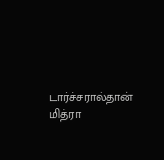டார்ச்சரால்தான் மித்ரா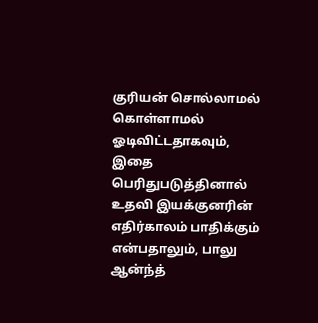குரியன் சொல்லாமல் கொள்ளாமல் ஓடிவிட்டதாகவும், இதை பெரிதுபடுத்தினால் உதவி இயக்குனரின் எதிர்காலம் பாதிக்கும் என்பதாலும், பாலு ஆன்ந்த்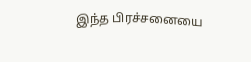இந்த பிரச்சனையை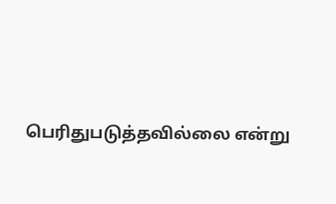பெரிதுபடுத்தவில்லை என்று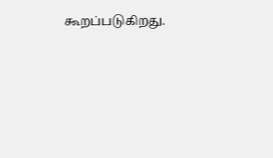கூறப்படுகிறது.